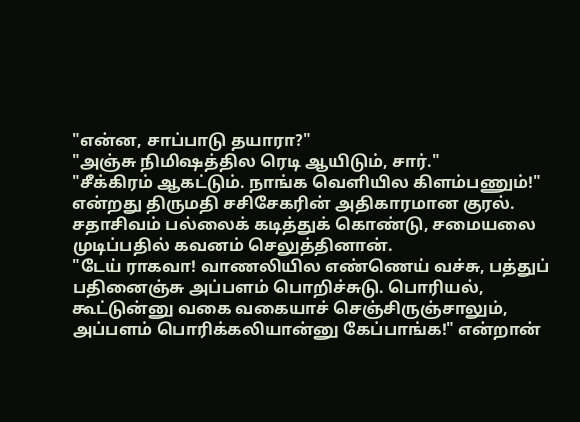"என்ன, சாப்பாடு தயாரா?"
"அஞ்சு நிமிஷத்தில ரெடி ஆயிடும், சார்."
"சீக்கிரம் ஆகட்டும். நாங்க வெளியில கிளம்பணும்!" என்றது திருமதி சசிசேகரின் அதிகாரமான குரல்.
சதாசிவம் பல்லைக் கடித்துக் கொண்டு, சமையலை முடிப்பதில் கவனம் செலுத்தினான்.
"டேய் ராகவா! வாணலியில எண்ணெய் வச்சு, பத்துப் பதினைஞ்சு அப்பளம் பொறிச்சுடு. பொரியல், கூட்டுன்னு வகை வகையாச் செஞ்சிருஞ்சாலும், அப்பளம் பொரிக்கலியான்னு கேப்பாங்க!" என்றான்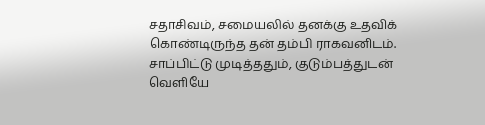சதாசிவம், சமையலில் தனக்கு உதவிக் கொண்டிருந்த தன் தம்பி ராகவனிடம்.
சாப்பிட்டு முடித்ததும், குடும்பத்துடன் வெளியே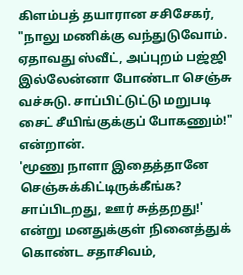கிளம்பத் தயாரான சசிசேகர், "நாலு மணிக்கு வந்துடுவோம். ஏதாவது ஸ்வீட், அப்புறம் பஜ்ஜி இல்லேன்னா போண்டா செஞ்சு வச்சுடு. சாப்பிட்டுட்டு மறுபடி சைட் சீயிங்குக்குப் போகணும்!" என்றான்.
'மூணு நாளா இதைத்தானே செஞ்சுக்கிட்டிருக்கீங்க? சாப்பிடறது, ஊர் சுத்தறது!' என்று மனதுக்குள் நினைத்துக் கொண்ட சதாசிவம்,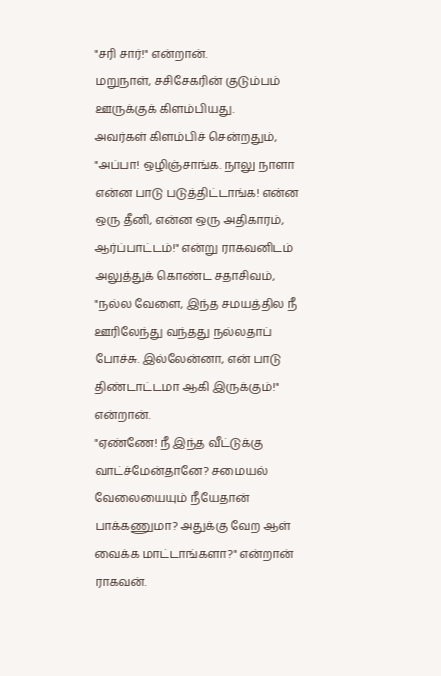"சரி சார்!" என்றான்.
மறுநாள், சசிசேகரின் குடும்பம் ஊருக்குக் கிளம்பியது.
அவர்கள் கிளம்பிச் சென்றதும், "அப்பா! ஒழிஞ்சாங்க. நாலு நாளா என்ன பாடு படுத்திட்டாங்க! என்ன ஒரு தீனி, என்ன ஒரு அதிகாரம், ஆர்ப்பாட்டம்!" என்று ராகவனிடம் அலுத்துக் கொண்ட சதாசிவம், "நல்ல வேளை, இந்த சமயத்தில நீ ஊரிலேந்து வந்தது நல்லதாப் போச்சு. இல்லேன்னா, என் பாடு திண்டாட்டமா ஆகி இருக்கும்!" என்றான்.
"ஏண்ணே! நீ இந்த வீட்டுக்கு வாட்ச்மேன்தானே? சமையல் வேலையையும் நீயேதான் பாக்கணுமா? அதுக்கு வேற ஆள் வைக்க மாட்டாங்களா?" என்றான் ராகவன்.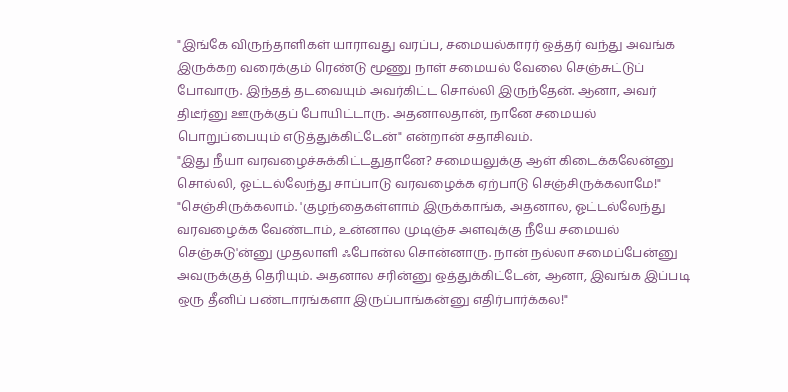"இங்கே விருந்தாளிகள் யாராவது வரப்ப, சமையல்காரர் ஒத்தர் வந்து அவங்க இருக்கற வரைக்கும் ரெண்டு மூணு நாள் சமையல் வேலை செஞ்சுட்டுப் போவாரு. இந்தத் தடவையும் அவர்கிட்ட சொல்லி இருந்தேன். ஆனா, அவர் திடீர்னு ஊருக்குப் போயிட்டாரு. அதனாலதான், நானே சமையல் பொறுப்பையும் எடுத்துக்கிட்டேன்" என்றான் சதாசிவம்.
"இது நீயா வரவழைச்சுக்கிட்டதுதானே? சமையலுக்கு ஆள் கிடைக்கலேன்னு சொல்லி, ஓட்டல்லேந்து சாப்பாடு வரவழைக்க ஏற்பாடு செஞ்சிருக்கலாமே!"
"செஞ்சிருக்கலாம். 'குழந்தைகள்ளாம் இருக்காங்க, அதனால, ஓட்டல்லேந்து வரவழைக்க வேண்டாம், உன்னால முடிஞ்ச அளவுக்கு நீயே சமையல் செஞ்சுடு'ன்னு முதலாளி ஃபோன்ல சொன்னாரு. நான் நல்லா சமைப்பேன்னு அவருக்குத் தெரியும். அதனால சரின்னு ஒத்துக்கிட்டேன், ஆனா, இவங்க இப்படி ஒரு தீனிப் பண்டாரங்களா இருப்பாங்கன்னு எதிர்பார்க்கல!"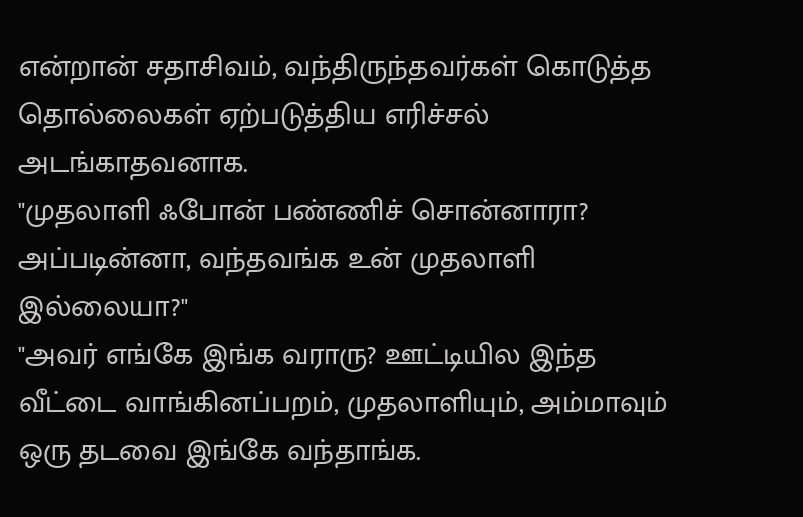என்றான் சதாசிவம், வந்திருந்தவர்கள் கொடுத்த தொல்லைகள் ஏற்படுத்திய எரிச்சல் அடங்காதவனாக.
"முதலாளி ஃபோன் பண்ணிச் சொன்னாரா? அப்படின்னா, வந்தவங்க உன் முதலாளி இல்லையா?"
"அவர் எங்கே இங்க வராரு? ஊட்டியில இந்த வீட்டை வாங்கினப்பறம், முதலாளியும், அம்மாவும் ஒரு தடவை இங்கே வந்தாங்க.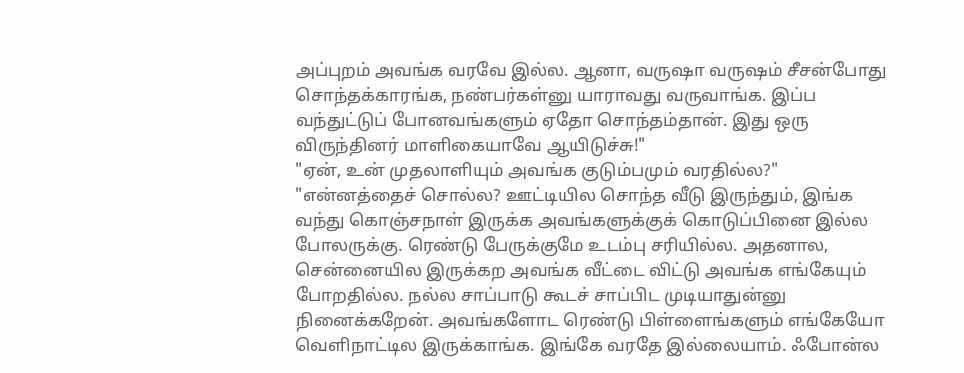அப்புறம் அவங்க வரவே இல்ல. ஆனா, வருஷா வருஷம் சீசன்போது சொந்தக்காரங்க, நண்பர்கள்னு யாராவது வருவாங்க. இப்ப வந்துட்டுப் போனவங்களும் ஏதோ சொந்தம்தான். இது ஒரு விருந்தினர் மாளிகையாவே ஆயிடுச்சு!"
"ஏன், உன் முதலாளியும் அவங்க குடும்பமும் வரதில்ல?"
"என்னத்தைச் சொல்ல? ஊட்டியில சொந்த வீடு இருந்தும், இங்க வந்து கொஞ்சநாள் இருக்க அவங்களுக்குக் கொடுப்பினை இல்ல போலருக்கு. ரெண்டு பேருக்குமே உடம்பு சரியில்ல. அதனால, சென்னையில இருக்கற அவங்க வீட்டை விட்டு அவங்க எங்கேயும் போறதில்ல. நல்ல சாப்பாடு கூடச் சாப்பிட முடியாதுன்னு நினைக்கறேன். அவங்களோட ரெண்டு பிள்ளைங்களும் எங்கேயோ வெளிநாட்டில இருக்காங்க. இங்கே வரதே இல்லையாம். ஃபோன்ல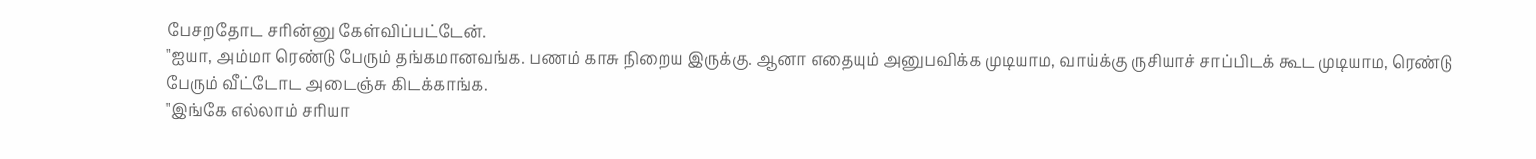பேசறதோட சரின்னு கேள்விப்பட்டேன்.
"ஐயா, அம்மா ரெண்டு பேரும் தங்கமானவங்க. பணம் காசு நிறைய இருக்கு. ஆனா எதையும் அனுபவிக்க முடியாம, வாய்க்கு ருசியாச் சாப்பிடக் கூட முடியாம, ரெண்டு பேரும் வீட்டோட அடைஞ்சு கிடக்காங்க.
"இங்கே எல்லாம் சரியா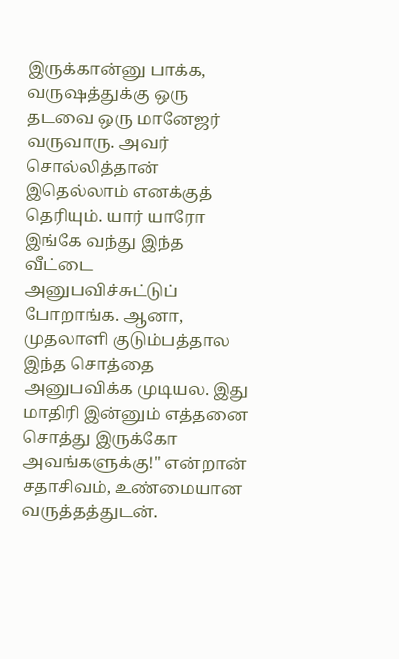இருக்கான்னு பாக்க, வருஷத்துக்கு ஒரு தடவை ஒரு மானேஜர் வருவாரு. அவர் சொல்லித்தான் இதெல்லாம் எனக்குத் தெரியும். யார் யாரோ இங்கே வந்து இந்த வீட்டை அனுபவிச்சுட்டுப் போறாங்க. ஆனா, முதலாளி குடும்பத்தால இந்த சொத்தை அனுபவிக்க முடியல. இது மாதிரி இன்னும் எத்தனை சொத்து இருக்கோ அவங்களுக்கு!" என்றான் சதாசிவம், உண்மையான வருத்தத்துடன்.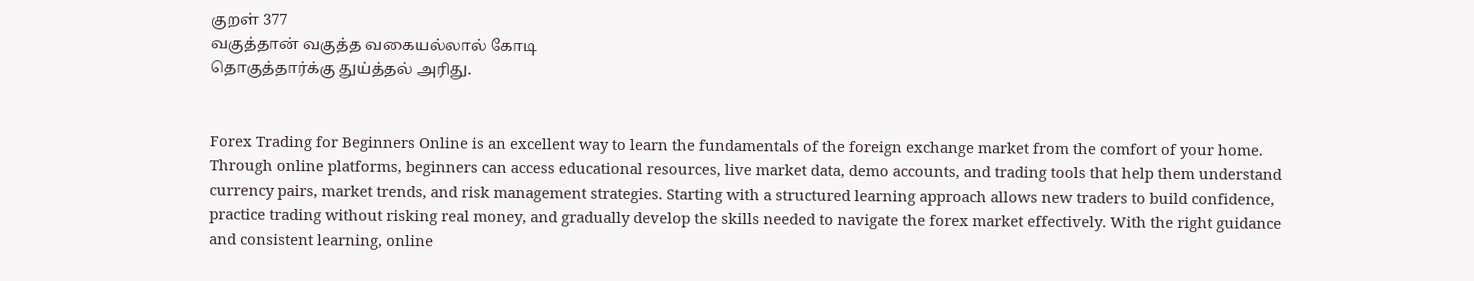குறள் 377
வகுத்தான் வகுத்த வகையல்லால் கோடி
தொகுத்தார்க்கு துய்த்தல் அரிது.


Forex Trading for Beginners Online is an excellent way to learn the fundamentals of the foreign exchange market from the comfort of your home. Through online platforms, beginners can access educational resources, live market data, demo accounts, and trading tools that help them understand currency pairs, market trends, and risk management strategies. Starting with a structured learning approach allows new traders to build confidence, practice trading without risking real money, and gradually develop the skills needed to navigate the forex market effectively. With the right guidance and consistent learning, online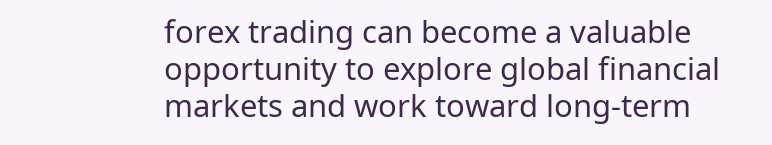forex trading can become a valuable opportunity to explore global financial markets and work toward long-term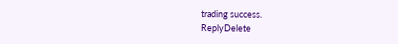trading success.
ReplyDelete